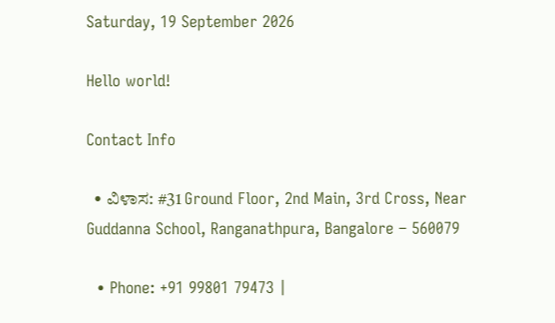Saturday, 19 September 2026

Hello world!

Contact Info

  • ವಿಳಾಸ: #31 Ground Floor, 2nd Main, 3rd Cross, Near Guddanna School, Ranganathpura, Bangalore – 560079

  • Phone: +91 99801 79473 |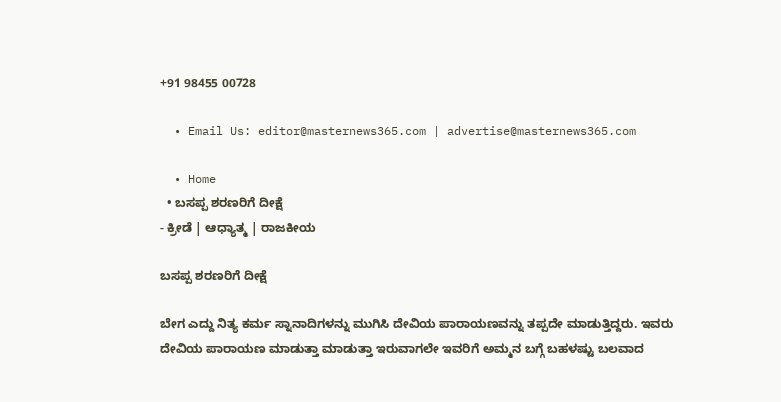+91 98455 00728

  • Email Us: editor@masternews365.com | advertise@masternews365.com

  • Home
  • ಬಸಪ್ಪ ಶರಣರಿಗೆ ದೀಕ್ಷೆ
- ಕ್ರೀಡೆ | ಆಧ್ಯಾತ್ಮ | ರಾಜಕೀಯ

ಬಸಪ್ಪ ಶರಣರಿಗೆ ದೀಕ್ಷೆ

ಬೇಗ ಎದ್ದು ನಿತ್ಯ ಕರ್ಮ ಸ್ನಾನಾದಿಗಳನ್ನು ಮುಗಿಸಿ ದೇವಿಯ ಪಾರಾಯಣವನ್ನು ತಪ್ಪದೇ ಮಾಡುತ್ತಿದ್ದರು. ಇವರು ದೇವಿಯ ಪಾರಾಯಣ ಮಾಡುತ್ತಾ ಮಾಡುತ್ತಾ ಇರುವಾಗಲೇ ಇವರಿಗೆ ಅಮ್ಮನ ಬಗ್ಗೆ ಬಹಳಷ್ಟು ಬಲವಾದ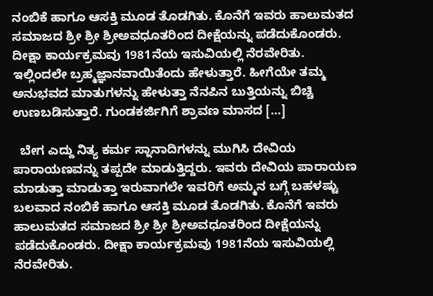ನಂಬಿಕೆ ಹಾಗೂ ಆಸಕ್ತಿ ಮೂಡ ತೊಡಗಿತು. ಕೊನೆಗೆ ಇವರು ಹಾಲುಮತದ ಸಮಾಜದ ಶ್ರೀ ಶ್ರೀ ಶ್ರೀಅವಧೂತರಿಂದ ದೀಕ್ಷೆಯನ್ನು ಪಡೆದುಕೊಂಡರು. ದೀಕ್ಷಾ ಕಾರ್ಯಕ್ರಮವು 1981ನೆಯ ಇಸುವಿಯಲ್ಲಿ ನೆರವೇರಿತು. ಇಲ್ಲಿಂದಲೇ ಬ್ರಹ್ಮಜ್ಞಾನವಾಯಿತೆಂದು ಹೇಳುತ್ತಾರೆ. ಹೀಗೆಯೇ ತಮ್ಮ ಅನುಭವದ ಮಾತುಗಳನ್ನು ಹೇಳುತ್ತಾ ನೆನಪಿನ ಬುತ್ತಿಯನ್ನು ಬಿಚ್ಚಿ ಉಣಬಡಿಸುತ್ತಾರೆ. ಗುಂಡಕರ್ಜಿಗಿಗೆ ಶ್ರಾವಣ ಮಾಸದ […]

  ಬೇಗ ಎದ್ದು ನಿತ್ಯ ಕರ್ಮ ಸ್ನಾನಾದಿಗಳನ್ನು ಮುಗಿಸಿ ದೇವಿಯ ಪಾರಾಯಣವನ್ನು ತಪ್ಪದೇ ಮಾಡುತ್ತಿದ್ದರು. ಇವರು ದೇವಿಯ ಪಾರಾಯಣ ಮಾಡುತ್ತಾ ಮಾಡುತ್ತಾ ಇರುವಾಗಲೇ ಇವರಿಗೆ ಅಮ್ಮನ ಬಗ್ಗೆ ಬಹಳಷ್ಟು ಬಲವಾದ ನಂಬಿಕೆ ಹಾಗೂ ಆಸಕ್ತಿ ಮೂಡ ತೊಡಗಿತು. ಕೊನೆಗೆ ಇವರು ಹಾಲುಮತದ ಸಮಾಜದ ಶ್ರೀ ಶ್ರೀ ಶ್ರೀಅವಧೂತರಿಂದ ದೀಕ್ಷೆಯನ್ನು ಪಡೆದುಕೊಂಡರು. ದೀಕ್ಷಾ ಕಾರ್ಯಕ್ರಮವು 1981ನೆಯ ಇಸುವಿಯಲ್ಲಿ ನೆರವೇರಿತು.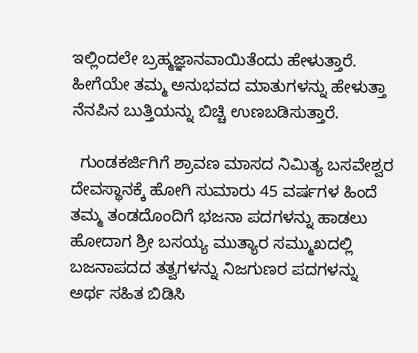ಇಲ್ಲಿಂದಲೇ ಬ್ರಹ್ಮಜ್ಞಾನವಾಯಿತೆಂದು ಹೇಳುತ್ತಾರೆ. ಹೀಗೆಯೇ ತಮ್ಮ ಅನುಭವದ ಮಾತುಗಳನ್ನು ಹೇಳುತ್ತಾ ನೆನಪಿನ ಬುತ್ತಿಯನ್ನು ಬಿಚ್ಚಿ ಉಣಬಡಿಸುತ್ತಾರೆ.

  ಗುಂಡಕರ್ಜಿಗಿಗೆ ಶ್ರಾವಣ ಮಾಸದ ನಿಮಿತ್ಯ ಬಸವೇಶ್ವರ ದೇವಸ್ಥಾನಕ್ಕೆ ಹೋಗಿ ಸುಮಾರು 45 ವರ್ಷಗಳ ಹಿಂದೆ ತಮ್ಮ ತಂಡದೊಂದಿಗೆ ಭಜನಾ ಪದಗಳನ್ನು ಹಾಡಲು ಹೋದಾಗ ಶ್ರೀ ಬಸಯ್ಯ ಮುತ್ಯಾರ ಸಮ್ಮುಖದಲ್ಲಿ ಬಜನಾಪದದ ತತ್ವಗಳನ್ನು ನಿಜಗುಣರ ಪದಗಳನ್ನು ಅರ್ಥ ಸಹಿತ ಬಿಡಿಸಿ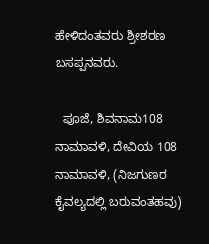ಹೇಳಿದಂತವರು ಶ್ರೀಶರಣ ಬಸಪ್ಪನವರು.

  ಪೂಜೆ, ಶಿವನಾಮ108 ನಾಮಾವಳಿ, ದೇವಿಯ 108 ನಾಮಾವಳಿ, (ನಿಜಗುಣರ ಕೈವಲ್ಯದಲ್ಲಿ ಬರುವಂತಹವು)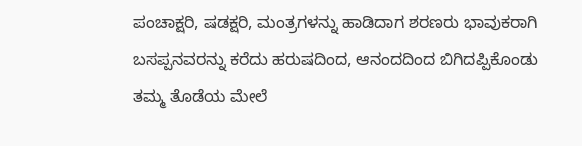ಪಂಚಾಕ್ಷರಿ, ಷಡಕ್ಷರಿ, ಮಂತ್ರಗಳನ್ನು ಹಾಡಿದಾಗ ಶರಣರು ಭಾವುಕರಾಗಿ ಬಸಪ್ಪನವರನ್ನು ಕರೆದು ಹರುಷದಿಂದ, ಆನಂದದಿಂದ ಬಿಗಿದಪ್ಪಿಕೊಂಡು ತಮ್ಮ ತೊಡೆಯ ಮೇಲೆ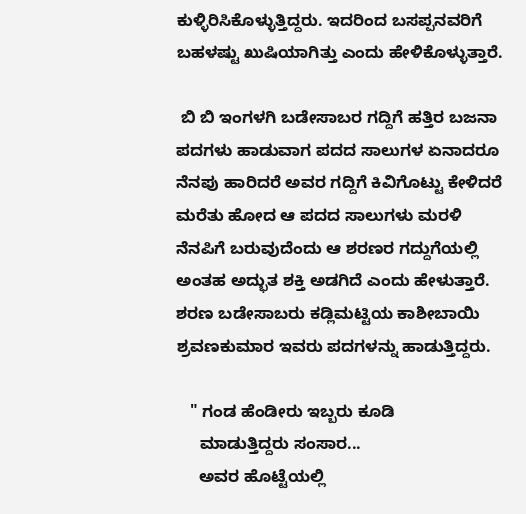ಕುಳ್ಳಿರಿಸಿಕೊಳ್ಳುತ್ತಿದ್ದರು. ಇದರಿಂದ ಬಸಪ್ಪನವರಿಗೆ ಬಹಳಷ್ಟು ಖುಷಿಯಾಗಿತ್ತು ಎಂದು ಹೇಳಿಕೊಳ್ಳುತ್ತಾರೆ.

 ಬಿ ಬಿ ಇಂಗಳಗಿ ಬಡೇಸಾಬರ ಗದ್ದಿಗೆ ಹತ್ತಿರ ಬಜನಾ ಪದಗಳು ಹಾಡುವಾಗ ಪದದ ಸಾಲುಗಳ ಏನಾದರೂ ನೆನಪು ಹಾರಿದರೆ ಅವರ ಗದ್ದಿಗೆ ಕಿವಿಗೊಟ್ಟು ಕೇಳಿದರೆ ಮರೆತು ಹೋದ ಆ ಪದದ ಸಾಲುಗಳು ಮರಳಿ ನೆನಪಿಗೆ ಬರುವುದೆಂದು ಆ ಶರಣರ ಗದ್ದುಗೆಯಲ್ಲಿ ಅಂತಹ ಅದ್ಭುತ ಶಕ್ತಿ ಅಡಗಿದೆ ಎಂದು ಹೇಳುತ್ತಾರೆ. ಶರಣ ಬಡೇಸಾಬರು ಕಡ್ಲಿಮಟ್ಟಿಯ ಕಾಶೀಬಾಯಿ ಶ್ರವಣಕುಮಾರ ಇವರು ಪದಗಳನ್ನು ಹಾಡುತ್ತಿದ್ದರು.

   " ಗಂಡ ಹೆಂಡೀರು ಇಬ್ಬರು ಕೂಡಿ
     ಮಾಡುತ್ತಿದ್ದರು ಸಂಸಾರ...
     ಅವರ ಹೊಟ್ಟೆಯಲ್ಲಿ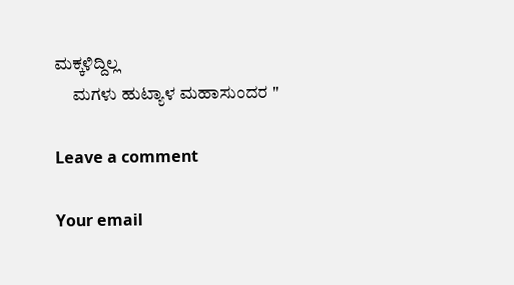ಮಕ್ಕಳಿದ್ದಿಲ್ಲ
     ಮಗಳು ಹುಟ್ಯಾಳ ಮಹಾಸುಂದರ "

Leave a comment

Your email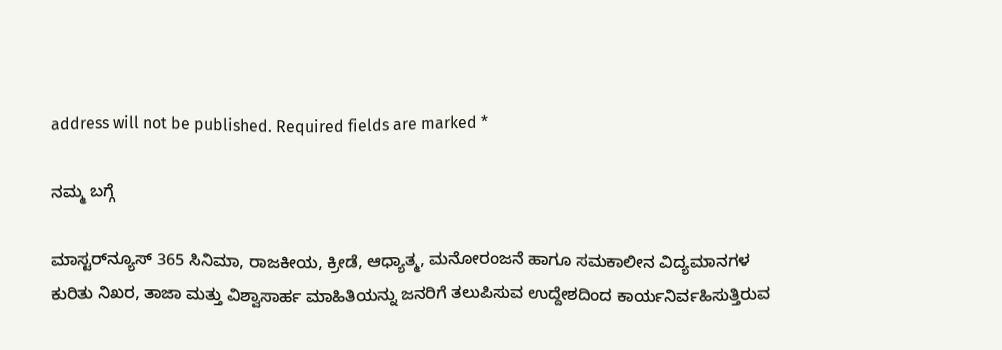address will not be published. Required fields are marked *

ನಮ್ಮ ಬಗ್ಗೆ

ಮಾಸ್ಟರ್‌ನ್ಯೂಸ್ 365 ಸಿನಿಮಾ, ರಾಜಕೀಯ, ಕ್ರೀಡೆ, ಆಧ್ಯಾತ್ಮ, ಮನೋರಂಜನೆ ಹಾಗೂ ಸಮಕಾಲೀನ ವಿದ್ಯಮಾನಗಳ ಕುರಿತು ನಿಖರ, ತಾಜಾ ಮತ್ತು ವಿಶ್ವಾಸಾರ್ಹ ಮಾಹಿತಿಯನ್ನು ಜನರಿಗೆ ತಲುಪಿಸುವ ಉದ್ದೇಶದಿಂದ ಕಾರ್ಯನಿರ್ವಹಿಸುತ್ತಿರುವ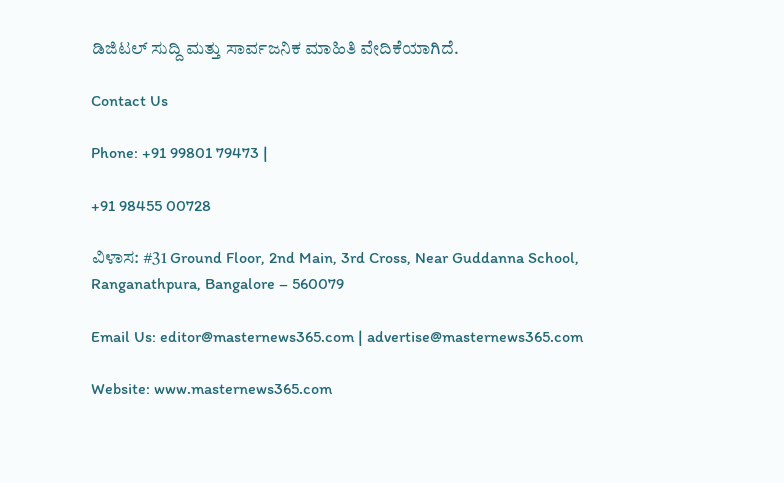ಡಿಜಿಟಲ್ ಸುದ್ದಿ ಮತ್ತು ಸಾರ್ವಜನಿಕ ಮಾಹಿತಿ ವೇದಿಕೆಯಾಗಿದೆ.

Contact Us

Phone: +91 99801 79473 |

+91 98455 00728

ವಿಳಾಸ: #31 Ground Floor, 2nd Main, 3rd Cross, Near Guddanna School, Ranganathpura, Bangalore – 560079

Email Us: editor@masternews365.com | advertise@masternews365.com

Website: www.masternews365.com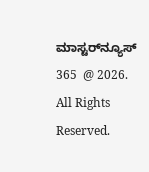ಮಾಸ್ಟರ್‌ನ್ಯೂಸ್ 365  @ 2026. All Rights Reserved.